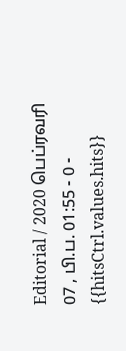Editorial / 2020 பெப்ரவரி 07 , பி.ப. 01:55 - 0 - {{hitsCtrl.values.hits}}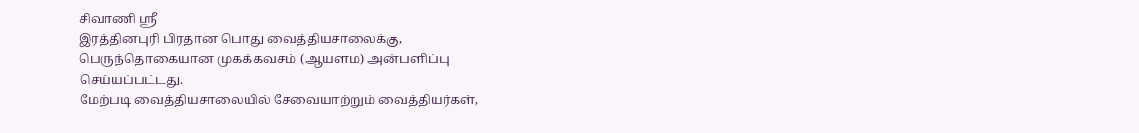சிவாணி ஸ்ரீ
இரத்தினபுரி பிரதான பொது வைத்தியசாலைக்கு, பெருந்தொகையான முகக்கவசம் (ஆயளம) அன்பளிப்பு செய்யப்பட்டது.
மேற்படி வைத்தியசாலையில் சேவையாற்றும் வைத்தியர்கள்,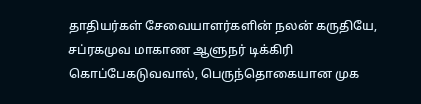தாதியர்கள் சேவையாளர்களின் நலன் கருதியே, சப்ரகமுவ மாகாண ஆளுநர் டிக்கிரி கொப்பேகடுவவால், பெருந்தொகையான முக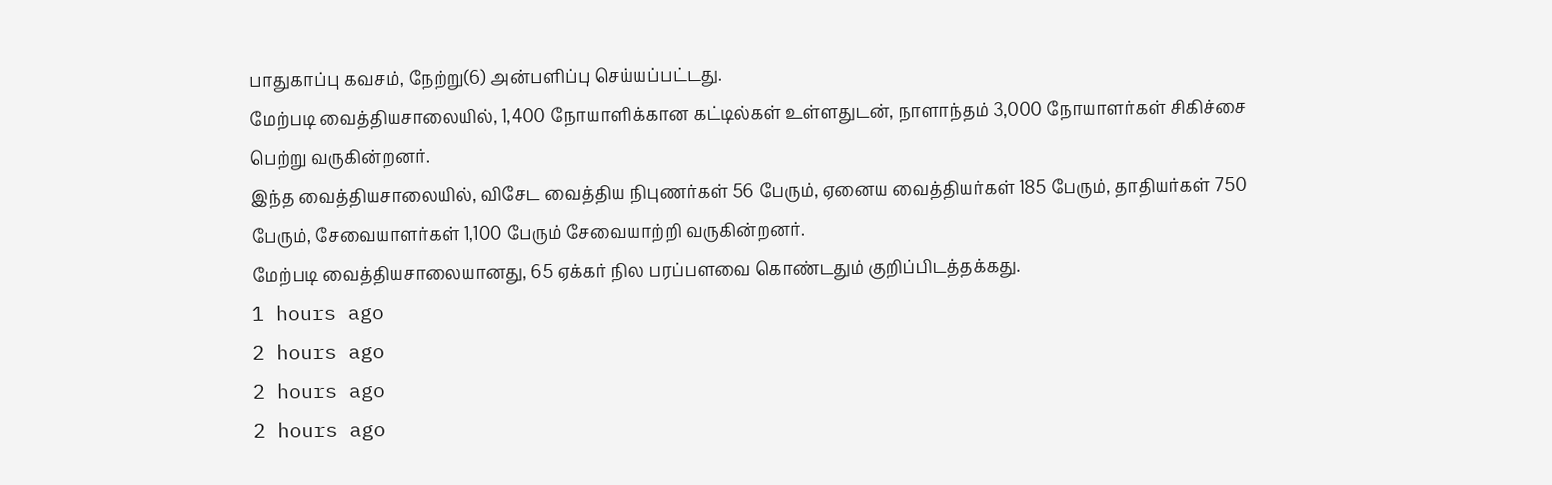பாதுகாப்பு கவசம், நேற்று(6) அன்பளிப்பு செய்யப்பட்டது.
மேற்படி வைத்தியசாலையில், 1,400 நோயாளிக்கான கட்டில்கள் உள்ளதுடன், நாளாந்தம் 3,000 நோயாளர்கள் சிகிச்சை பெற்று வருகின்றனர்.
இந்த வைத்தியசாலையில், விசேட வைத்திய நிபுணர்கள் 56 பேரும், ஏனைய வைத்தியர்கள் 185 பேரும், தாதியர்கள் 750 பேரும், சேவையாளர்கள் 1,100 பேரும் சேவையாற்றி வருகின்றனர்.
மேற்படி வைத்தியசாலையானது, 65 ஏக்கர் நில பரப்பளவை கொண்டதும் குறிப்பிடத்தக்கது.
1 hours ago
2 hours ago
2 hours ago
2 hours ago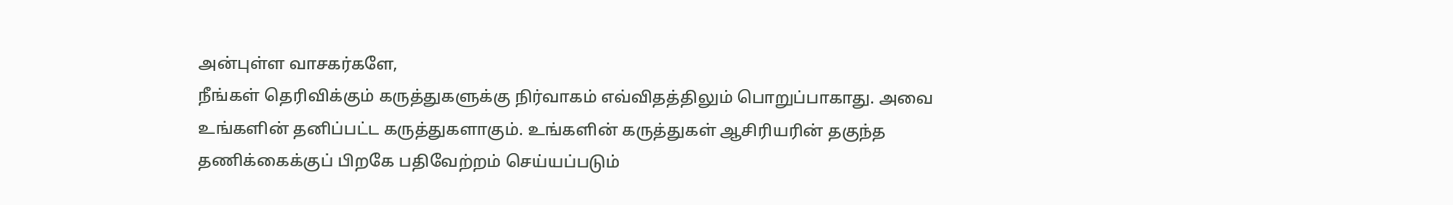அன்புள்ள வாசகர்களே,
நீங்கள் தெரிவிக்கும் கருத்துகளுக்கு நிர்வாகம் எவ்விதத்திலும் பொறுப்பாகாது. அவை உங்களின் தனிப்பட்ட கருத்துகளாகும். உங்களின் கருத்துகள் ஆசிரியரின் தகுந்த தணிக்கைக்குப் பிறகே பதிவேற்றம் செய்யப்படும்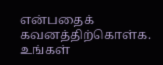என்பதைக் கவனத்திற்கொள்க. உங்கள்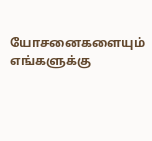யோசனைகளையும் எங்களுக்கு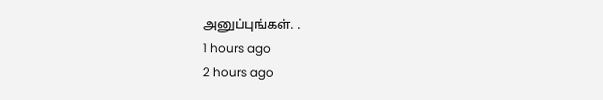அனுப்புங்கள். .
1 hours ago
2 hours ago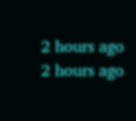2 hours ago
2 hours ago